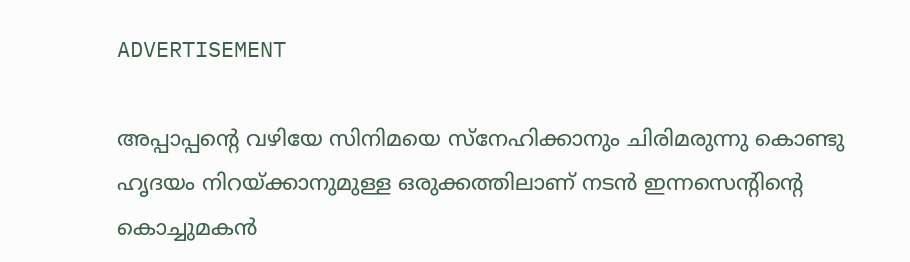ADVERTISEMENT

അപ്പാപ്പന്റെ വഴിയേ സിനിമയെ സ്നേഹിക്കാനും ചിരിമരുന്നു കൊണ്ടു ഹൃദയം നിറയ്ക്കാനുമുള്ള ഒരുക്കത്തിലാണ് നടൻ ഇന്നസെന്റിന്റെ കൊച്ചുമകൻ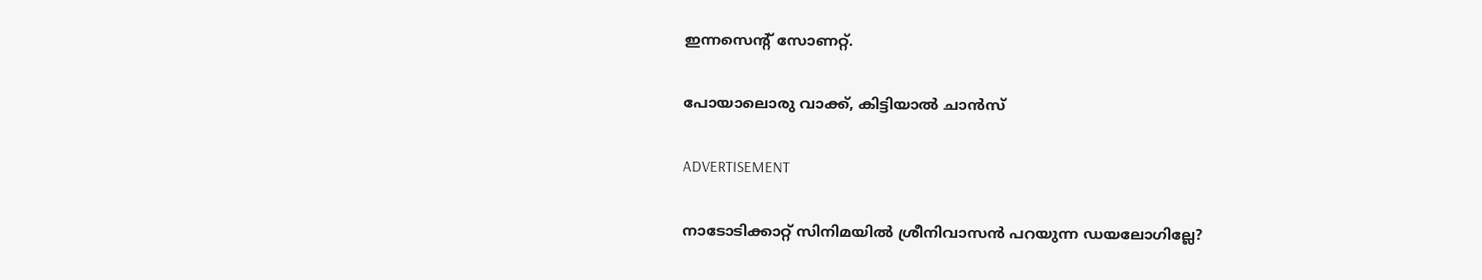ഇന്നസെന്റ് സോണറ്റ്.

പോയാലൊരു വാക്ക്, കിട്ടിയാൽ ചാൻസ്

ADVERTISEMENT

നാടോടിക്കാറ്റ് സിനിമയില്‍ ശ്രീനിവാസൻ പറയുന്ന ഡയലോഗില്ലേ?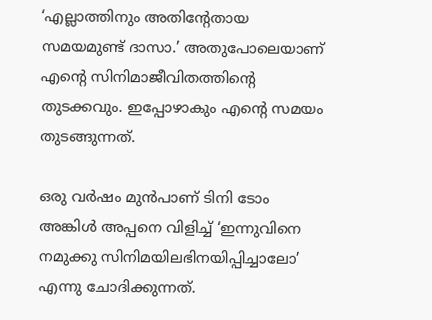‘എല്ലാത്തിനും അതിന്റേതായ സമയമുണ്ട് ദാസാ.’ അതുപോലെയാണ് എന്റെ സിനിമാജീവിതത്തിന്റെ തുടക്കവും. ഇപ്പോഴാകും എന്റെ സമയം തുടങ്ങുന്നത്.

ഒരു വർഷം മുൻപാണ് ടിനി ടോം അങ്കിൾ അപ്പനെ വിളിച്ച് ‘ഇന്നുവിനെ നമുക്കു സിനിമയിലഭിനയിപ്പിച്ചാലോ’ എന്നു ചോദിക്കുന്നത്.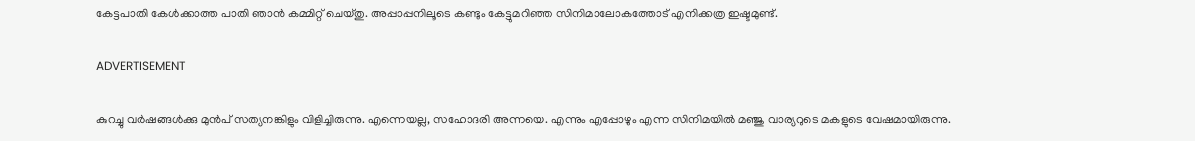കേട്ടപാതി കേൾക്കാത്ത പാതി ഞാൻ കമ്മിറ്റ് ചെയ്തു. അപ്പാപ്പനിലൂടെ കണ്ടും കേട്ടുമറിഞ്ഞ സിനിമാലോകത്തോട് എനിക്കത്ര ഇഷ്ടമുണ്ട്.

ADVERTISEMENT

കുറച്ചു വർഷങ്ങൾക്കു മുൻപ് സത്യനങ്കിളും വിളിച്ചിരുന്നു. എന്നെയല്ല, സഹോദരി അന്നയെ. എന്നും എപ്പോഴും എന്ന സിനിമയിൽ മഞ്ജു വാര്യറുടെ മകളുടെ വേഷമായിരുന്നു.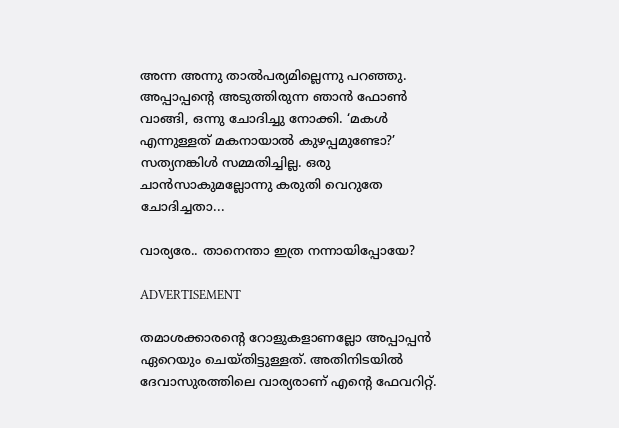അന്ന അന്നു താൽപര്യമില്ലെന്നു പറഞ്ഞു. അപ്പാപ്പന്റെ അടുത്തിരുന്ന ഞാൻ ഫോൺ വാങ്ങി, ഒന്നു ചോദിച്ചു നോക്കി. ‘മകൾ എന്നുള്ളത് മകനായാൽ കുഴപ്പമുണ്ടോ?’ സത്യനങ്കിൾ സമ്മതിച്ചില്ല. ഒരു ചാൻസാകുമല്ലോന്നു കരുതി വെറുതേ ചോദിച്ചതാ...

വാര്യരേ.. താനെന്താ ഇത്ര നന്നായിപ്പോയേ?

ADVERTISEMENT

തമാശക്കാരന്റെ റോളുകളാണല്ലോ അപ്പാപ്പൻ ഏറെയും ചെയ്തിട്ടുള്ളത്. അതിനിടയിൽ ദേവാസുരത്തിലെ വാര്യരാണ് എന്റെ ഫേവറിറ്റ്.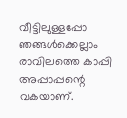വീട്ടിലുള്ളപ്പോ ഞങ്ങൾക്കെല്ലാം രാവിലത്തെ കാപ്പി അപ്പാപ്പന്റെ വകയാണ്.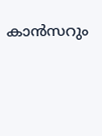കാൻസറും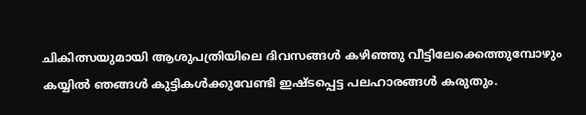ചികിത്സയുമായി ആശുപത്രിയിലെ ദിവസങ്ങൾ കഴിഞ്ഞു വീട്ടിലേക്കെത്തുമ്പോഴും കയ്യിൽ ഞങ്ങൾ കുട്ടികൾക്കുവേണ്ടി ഇഷ്ടപ്പെട്ട പലഹാരങ്ങൾ കരുതും.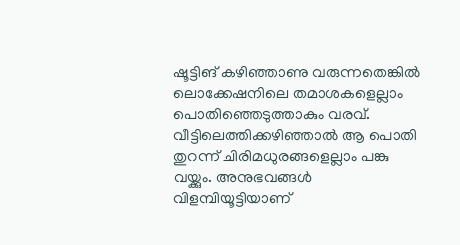ഷൂട്ടിങ് കഴിഞ്ഞാണു വരുന്നതെങ്കിൽ ലൊക്കേഷനിലെ തമാശകളെല്ലാം പൊതിഞ്ഞെടുത്താകും വരവ്. വീട്ടിലെത്തിക്കഴിഞ്ഞാൽ ആ പൊതി തുറന്ന് ചിരിമധുരങ്ങളെല്ലാം പങ്കു വയ്ക്കും. അനുഭവങ്ങൾ വിളമ്പിയൂട്ടിയാണ്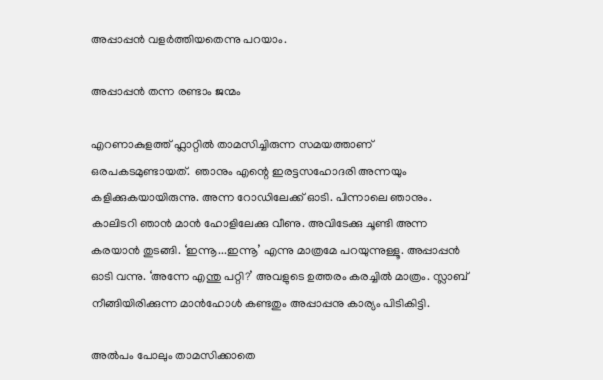അപ്പാപ്പൻ വളർത്തിയതെന്നു പറയാം.

അപ്പാപ്പൻ തന്ന രണ്ടാം ജന്മം

എറണാകുളത്ത് ഫ്ലാറ്റിൽ താമസിച്ചിരുന്ന സമയത്താണ് ഒരപകടമുണ്ടായത്.  ഞാനും എന്റെ ഇരട്ടസഹോദരി അന്നയും കളിക്കുകയായിരുന്നു. അന്ന റോഡിലേക്ക് ഓടി. പിന്നാലെ ഞാനും. കാലിടറി ഞാൻ മാൻ ഹോളിലേക്കു വീണു. അവിടേക്കു ചൂണ്ടി അന്ന കരയാൻ തുടങ്ങി. ‘ഇന്നൂ...ഇന്നൂ’ എന്നു മാത്രമേ പറയുന്നുള്ളൂ. അപ്പാപ്പൻ ഓടി വന്നു. ‘അന്നേ എന്തു പറ്റി?’ അവളുടെ ഉത്തരം കരച്ചിൽ മാത്രം. സ്ലാബ് നീങ്ങിയിരിക്കുന്ന മാൻഹോൾ കണ്ടതും അപ്പാപ്പനു കാര്യം പിടികിട്ടി.

അൽപം പോലും താമസിക്കാതെ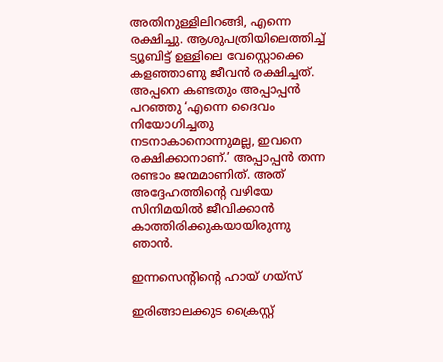അതിനുള്ളിലിറങ്ങി, എന്നെ രക്ഷിച്ചു. ആശുപത്രിയിലെത്തിച്ച് ട്യൂബിട്ട് ഉള്ളിലെ വേസ്റ്റൊക്കെ കളഞ്ഞാണു ജീവൻ രക്ഷിച്ചത്. അപ്പനെ കണ്ടതും അപ്പാപ്പൻ പറഞ്ഞു ‘എന്നെ ദൈവം നിയോഗിച്ചതു നടനാകാനൊന്നുമല്ല, ഇവനെ രക്ഷിക്കാനാണ്.’ അപ്പാപ്പൻ തന്ന രണ്ടാം ജന്മമാണിത്. അത് അദ്ദേഹത്തിന്റെ വഴിയേ സിനിമയിൽ ജീവിക്കാൻ കാത്തിരിക്കുകയായിരുന്നു ഞാൻ.

ഇന്നസെന്റിന്റെ ഹായ് ഗയ്സ്

ഇരിങ്ങാലക്കുട ക്രൈസ്റ്റ്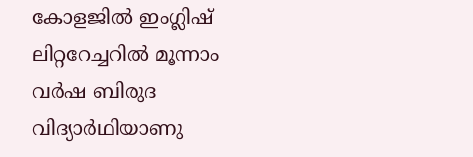കോളജിൽ ഇംഗ്ലിഷ് ലിറ്ററേച്ചറിൽ മൂന്നാം വർഷ ബിരുദ വിദ്യാർഥിയാണു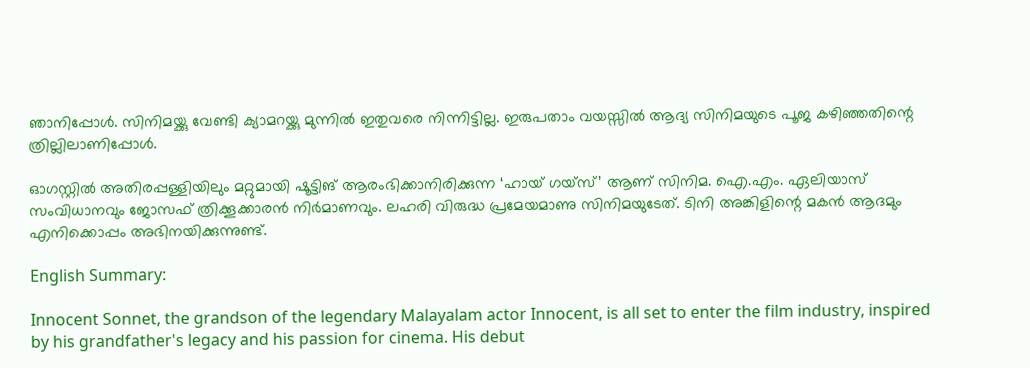ഞാനിപ്പോൾ. സിനിമയ്ക്കു വേണ്ടി ക്യാമറയ്ക്കു മുന്നിൽ ഇതുവരെ നിന്നിട്ടില്ല. ഇരുപതാം വയസ്സിൽ ആദ്യ സിനിമയുടെ പൂജ കഴിഞ്ഞതിന്റെ ത്രില്ലിലാണിപ്പോൾ.

ഓഗസ്റ്റിൽ അതിരപ്പള്ളിയിലും മറ്റുമായി ഷൂട്ടിങ് ആരംഭിക്കാനിരിക്കുന്ന ‘ഹായ് ഗയ്സ്’ ആണ് സിനിമ. ഐ.എം. ഏലിയാസ് സംവിധാനവും ജോസഫ് ത്രിക്കൂക്കാരൻ നിർമാണവും. ലഹരി വിരുദ്ധ പ്രമേയമാണു സിനിമയുടേത്. ടിനി അങ്കിളിന്റെ മകൻ ആദമും എനിക്കൊപ്പം അഭിനയിക്കുന്നുണ്ട്.

English Summary:

Innocent Sonnet, the grandson of the legendary Malayalam actor Innocent, is all set to enter the film industry, inspired by his grandfather's legacy and his passion for cinema. His debut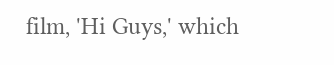film, 'Hi Guys,' which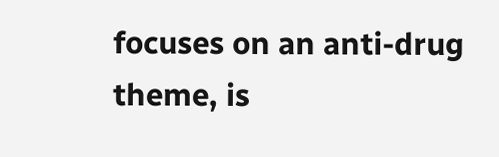focuses on an anti-drug theme, is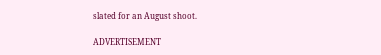slated for an August shoot.

ADVERTISEMENT